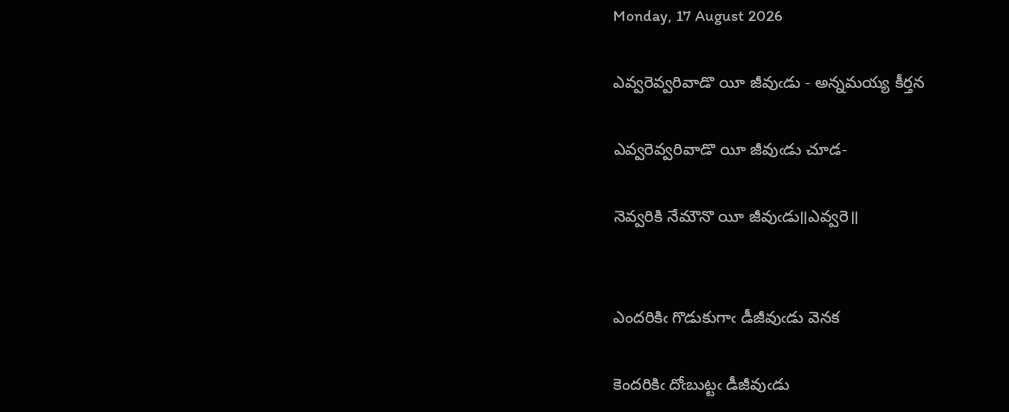Monday, 17 August 2026

ఎవ్వరెవ్వరివాడొ యీ జీవుఁడు - అన్నమయ్య కీర్తన

ఎవ్వరెవ్వరివాడొ యీ జీవుఁడు చూడ-

నెవ్వరికి నేమౌనొ యీ జీవుఁడు॥ఎవ్వరె॥


ఎందరికిఁ గొడుకుగాఁ డీజీవుఁడు వెనక

కెందరికిఁ దోఁబుట్టఁ డీజీవుఁడు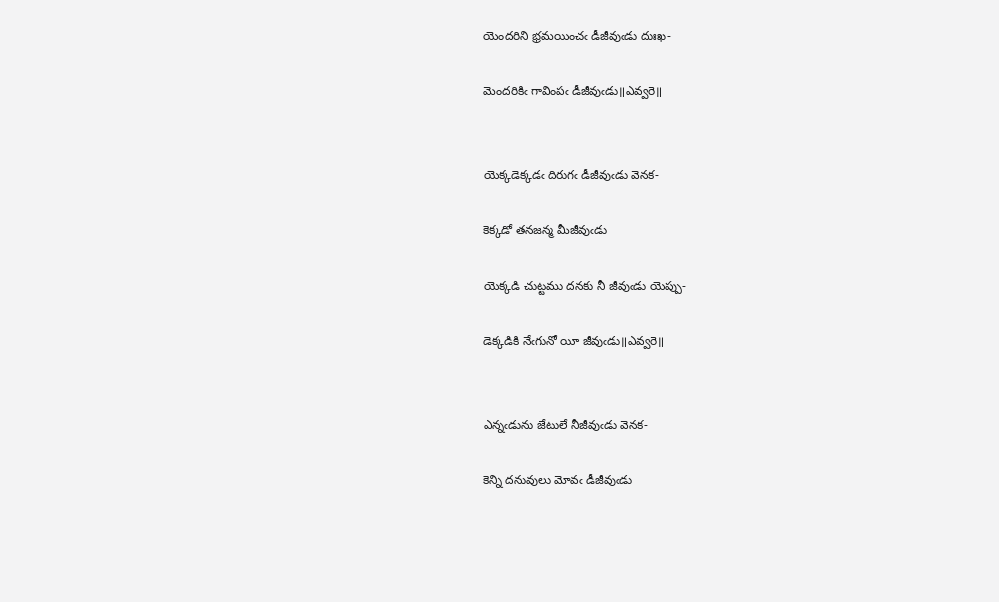యెందరిని భ్రమయించఁ డీజీవుఁడు దుఃఖ-

మెందరికిఁ గావింపఁ డీజీవుఁడు॥ఎవ్వరె॥


యెక్కడెక్కడఁ దిరుగఁ డీజీవుఁడు వెనక-

కెక్కడో తనజన్మ మీజీవుఁడు

యెక్కడి చుట్టము దనకు నీ జీవుఁడు యెప్పు-

డెక్కడికి నేఁగునో యీ జీవుఁడు॥ఎవ్వరె॥


ఎన్నఁడును జేటులే నీజీవుఁడు వెనక-

కెన్ని దనువులు మోవఁ డీజీవుఁడు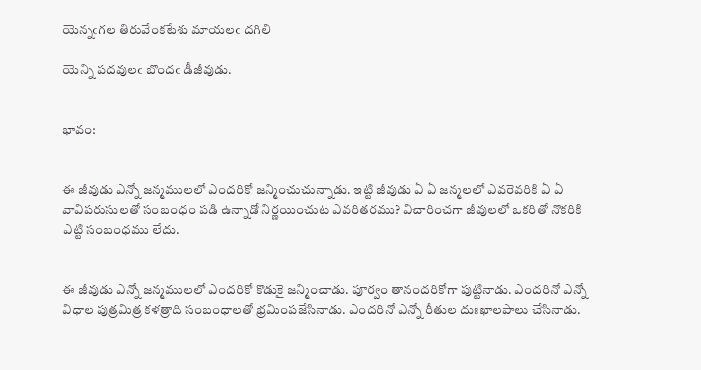యెన్నఁగల తిరువేంకటేశు మాయలఁ దగిలి

యెన్ని పదవులఁ బొందఁ డీజీవుడు.


భావం:


ఈ జీవుడు ఎన్నో జన్మములలో ఎందరికో జన్మించుచున్నాడు. ఇట్టి జీవుడు ఏ ఏ జన్మలలో ఎవరెవరికి ఏ ఏ వావిపరుసులతో సంబంధం పడి ఉన్నాడో నిర్ణయించుట ఎవరితరము? విచారించగా జీవులలో ఒకరితో నొకరికి ఎట్టి సంబంధము లేదు.


ఈ జీవుడు ఎన్నో జన్మములలో ఎందరికో కొడుకై జన్మించాడు. పూర్వం తానందరికోగా పుట్టినాడు. ఎందరినో ఎన్నో విధాల పుత్రమిత్ర కళత్రాది సంబంధాలతో భ్రమింపజేసినాడు. ఎందరినో ఎన్నో రీతుల దుఃఖాలపాలు చేసినాడు.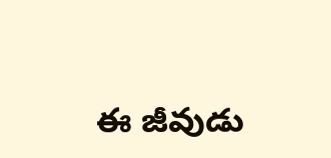ఈ జీవుడు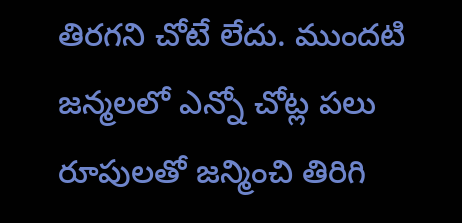తిరగని చోటే లేదు. ముందటి జన్మలలో ఎన్నో చోట్ల పలు రూపులతో జన్మించి తిరిగి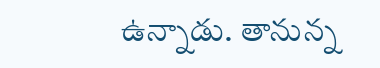ఉన్నాడు. తానున్న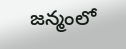జన్మంలో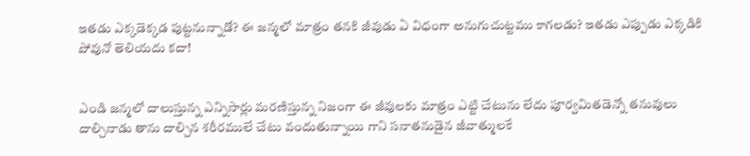ఇతడు ఎక్కడెక్కడ పుట్టనున్నాడో? ఈ జన్మలో మాత్రం తనకి జీవుడు ఏ విధంగా అనుగుచుట్టము కాగలడు? ఇతడు ఎప్పుడు ఎక్కడికి పోవునో తెలియదు కదా!


ఎండి జన్మలో దాలుస్తున్న ఎన్నిసార్లు మరణిస్తున్న నిజంగా ఈ జీవులకు మాత్రం ఎట్టి చేటును లేదు పూర్వమితడెన్నో తనువులు దాల్చినాడు తాను దాల్చిన శరీరములే చేటు వందుతున్నాయి గాని సనాతనుడైన జీవాత్ములకే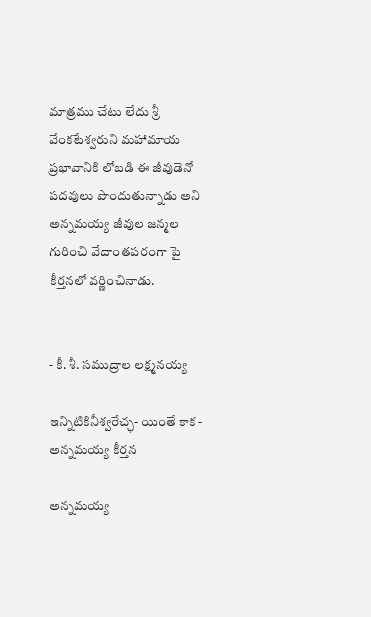మాత్రము చేటు లేదు శ్రీ వేంకటేశ్వరుని మహామాయ ప్రభావానికి లోబడి ఈ జీవుడెనో పదవులు పొందుతున్నాడు అని అన్నమయ్య జీవుల జన్మల గురించి వేదాంతపరంగా పై కీర్తనలో వర్ణించినాడు.


- కీ. శీ. సముద్రాల లక్ష్మనయ్య

ఇన్నిటికినీశ్వరేచ్ఛ- యింతే కాక - అన్నమయ్య కీర్తన

అన్నమయ్య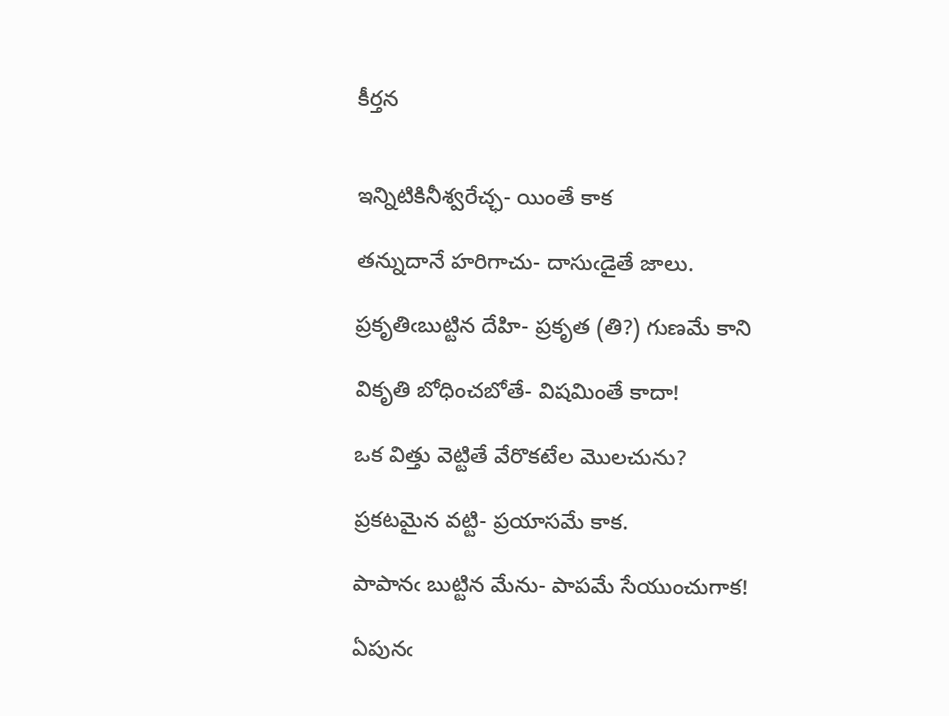కీర్తన


ఇన్నిటికినీశ్వరేచ్ఛ- యింతే కాక

తన్నుదానే హరిగాచు- దాసుఁడైతే జాలు.

ప్రకృతిఁబుట్టిన దేహి- ప్రకృత (తి?) గుణమే కాని

వికృతి బోధించబోతే- విషమింతే కాదా!

ఒక విత్తు వెట్టితే వేరొకటేల మొలచును?

ప్రకటమైన వట్టి- ప్రయాసమే కాక.

పాపానఁ బుట్టిన మేను- పాపమే సేయుంచుగాక!

ఏపునఁ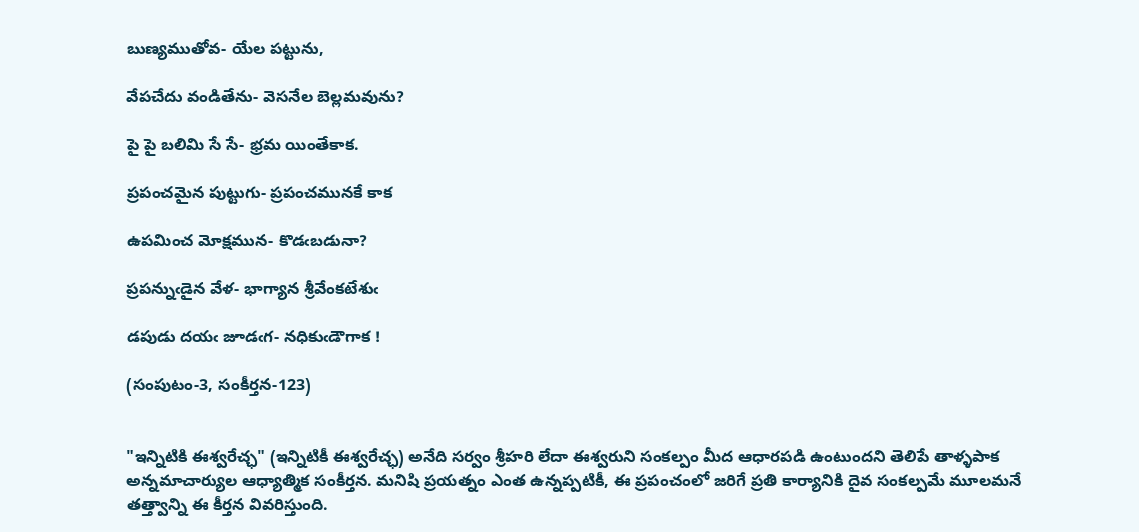బుణ్యముతోవ- యేల పట్టును,

వేపచేదు వండితేను- వెసనేల బెల్లమవును?

పై పై బలిమి సే సే- భ్రమ యింతేకాక.

ప్రపంచమైన పుట్టుగు- ప్రపంచమునకే కాక

ఉపమించ మోక్షమున- కొడఁబడునా?

ప్రపన్నుఁడైన వేళ- భాగ్యాన శ్రీవేంకటేశుఁ

డపుడు దయఁ జూడఁగ- నధికుఁడౌగాక !

(సంపుటం-3, సంకీర్తన-123)


"ఇన్నిటికి ఈశ్వరేచ్ఛ" (ఇన్నిటికీ ఈశ్వరేచ్ఛ) అనేది సర్వం శ్రీహరి లేదా ఈశ్వరుని సంకల్పం మీద ఆధారపడి ఉంటుందని తెలిపే తాళ్ళపాక అన్నమాచార్యుల ఆధ్యాత్మిక సంకీర్తన. మనిషి ప్రయత్నం ఎంత ఉన్నప్పటికీ, ఈ ప్రపంచంలో జరిగే ప్రతి కార్యానికి దైవ సంకల్పమే మూలమనే తత్త్వాన్ని ఈ కీర్తన వివరిస్తుంది.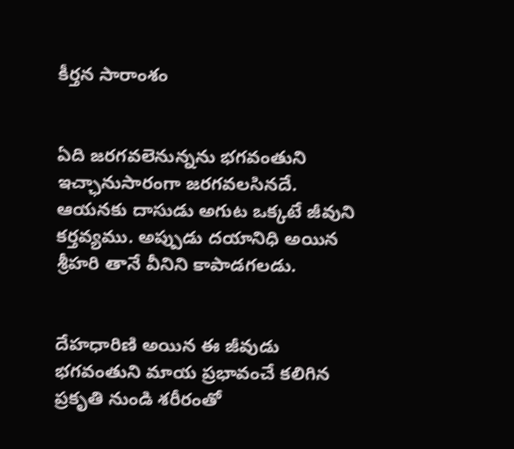కీర్తన సారాంశం


ఏది జరగవలెనున్నను భగవంతుని  ఇచ్ఛానుసారంగా జరగవలసినదే. ఆయనకు దాసుడు అగుట ఒక్కటే జీవుని కర్తవ్యము. అప్పుడు దయానిధి అయిన శ్రీహరి తానే వీనిని కాపాడగలడు.


దేహధారిణి అయిన ఈ జీవుడు భగవంతుని మాయ ప్రభావంచే కలిగిన ప్రకృతి నుండి శరీరంతో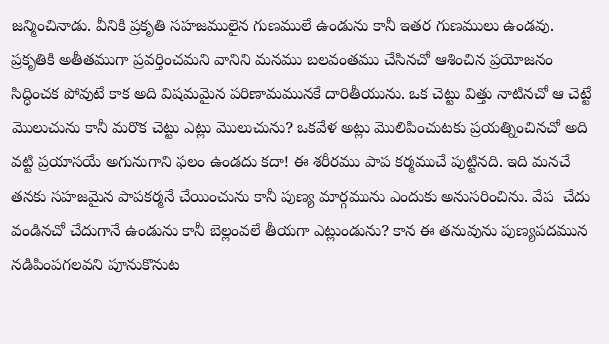జన్మించినాడు. వీనికి ప్రకృతి సహజములైన గుణములే ఉండును కానీ ఇతర గుణములు ఉండవు. ప్రకృతికి అతీతముగా ప్రవర్తించమని వానిని మనము బలవంతము చేసినచో ఆశించిన ప్రయోజనం సిద్ధించక పోవుటే కాక అది విషమమైన పరిణామమునకే దారితీయును. ఒక చెట్టు విత్తు నాటినచో ఆ చెట్టే మొలుచును కానీ మరొక చెట్టు ఎట్లు మొలుచును? ఒకవేళ అట్లు మొలిపించుటకు ప్రయత్నించినచో అది వట్టి ప్రయాసయే అగునుగాని ఫలం ఉండదు కదా! ఈ శరీరము పాప కర్మముచే పుట్టినది. ఇది మనచే తనకు సహజమైన పాపకర్మనే చేయించును కానీ పుణ్య మార్గమును ఎందుకు అనుసరించిను. వేప  చేదు వండినచో చేదుగానే ఉండును కానీ బెల్లంవలే తీయగా ఎట్లుండును? కాన ఈ తనువును పుణ్యపదమున నడిపింపగలవని పూనుకొనుట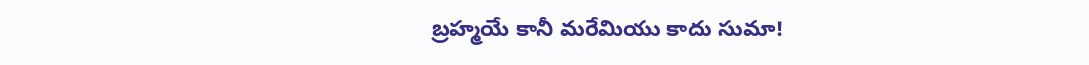బ్రహ్మయే కానీ మరేమియు కాదు సుమా!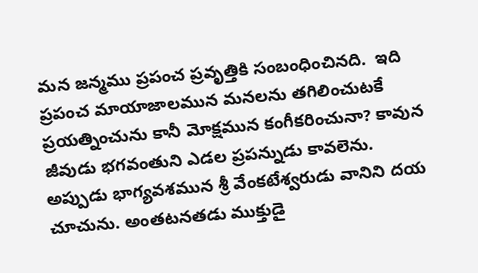మన జన్మము ప్రపంచ ప్రవృత్తికి సంబంధించినది.  ఇది ప్రపంచ మాయాజాలమున మనలను తగిలించుటకే ప్రయత్నించును కానీ మోక్షమున కంగీకరించునా? కావున జీవుడు భగవంతుని ఎడల ప్రపన్నుడు కావలెను. అప్పుడు భాగ్యవశమున శ్రీ వేంకటేశ్వరుడు వానిని దయ చూచును. అంతటనతడు ముక్తుడై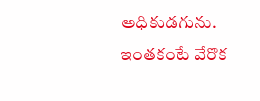అధికుడగును.  ఇంతకంటే వేరొక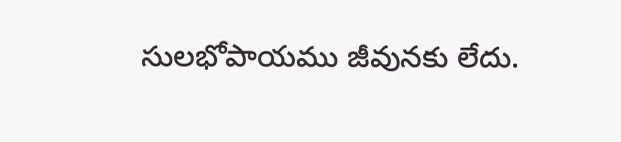సులభోపాయము జీవునకు లేదు.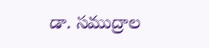డా. సముద్రాల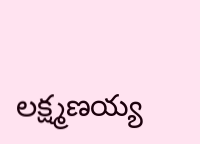లక్ష్మణయ్య